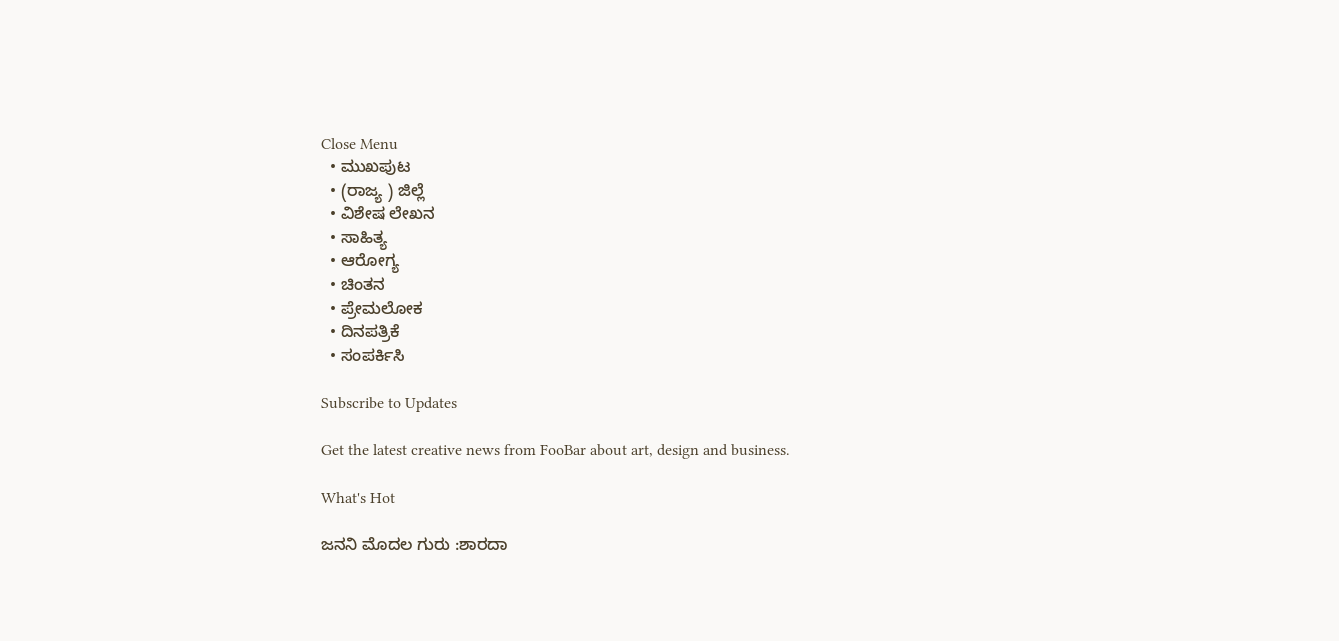Close Menu
  • ಮುಖಪುಟ
  • (ರಾಜ್ಯ ) ಜಿಲ್ಲೆ
  • ವಿಶೇಷ ಲೇಖನ
  • ಸಾಹಿತ್ಯ
  • ಆರೋಗ್ಯ
  • ಚಿಂತನ
  • ಪ್ರೇಮಲೋಕ
  • ದಿನಪತ್ರಿಕೆ
  • ಸಂಪರ್ಕಿಸಿ

Subscribe to Updates

Get the latest creative news from FooBar about art, design and business.

What's Hot

ಜನನಿ ಮೊದಲ ಗುರು :ಶಾರದಾ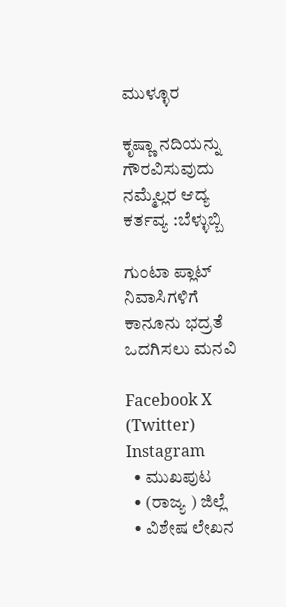ಮುಳ್ಳೂರ

ಕೃಷ್ಣಾ ನದಿಯನ್ನು ಗೌರವಿಸುವುದು ನಮ್ಮೆಲ್ಲರ ಆದ್ಯ ಕರ್ತವ್ಯ :ಬೆಳ್ಳುಬ್ಬಿ

ಗುಂಟಾ ಪ್ಲಾಟ್‌ ನಿವಾಸಿಗಳಿಗೆ ಕಾನೂನು ಭದ್ರತೆ ಒದಗಿಸಲು ಮನವಿ

Facebook X (Twitter) Instagram
  • ಮುಖಪುಟ
  • (ರಾಜ್ಯ ) ಜಿಲ್ಲೆ
  • ವಿಶೇಷ ಲೇಖನ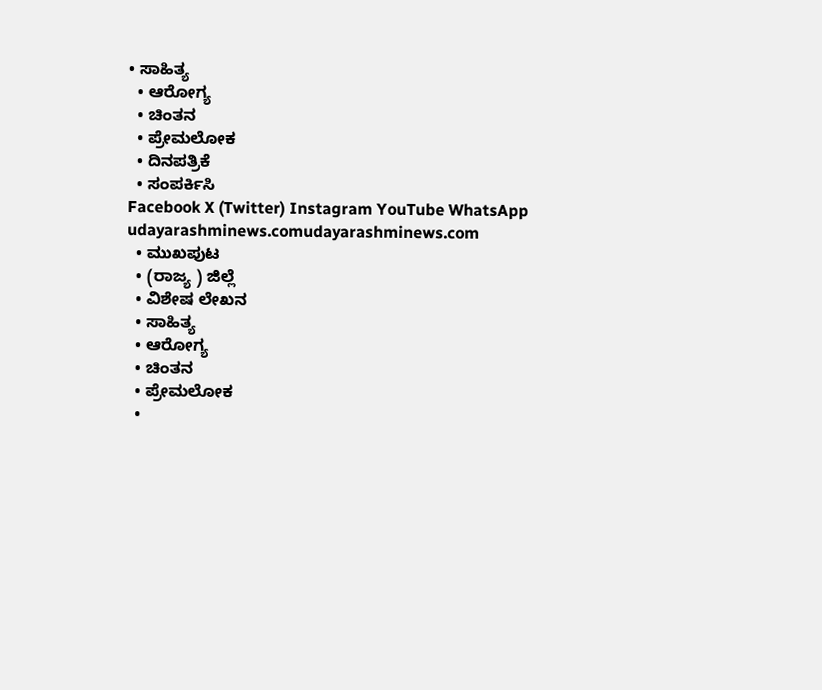• ಸಾಹಿತ್ಯ
  • ಆರೋಗ್ಯ
  • ಚಿಂತನ
  • ಪ್ರೇಮಲೋಕ
  • ದಿನಪತ್ರಿಕೆ
  • ಸಂಪರ್ಕಿಸಿ
Facebook X (Twitter) Instagram YouTube WhatsApp
udayarashminews.comudayarashminews.com
  • ಮುಖಪುಟ
  • (ರಾಜ್ಯ ) ಜಿಲ್ಲೆ
  • ವಿಶೇಷ ಲೇಖನ
  • ಸಾಹಿತ್ಯ
  • ಆರೋಗ್ಯ
  • ಚಿಂತನ
  • ಪ್ರೇಮಲೋಕ
  •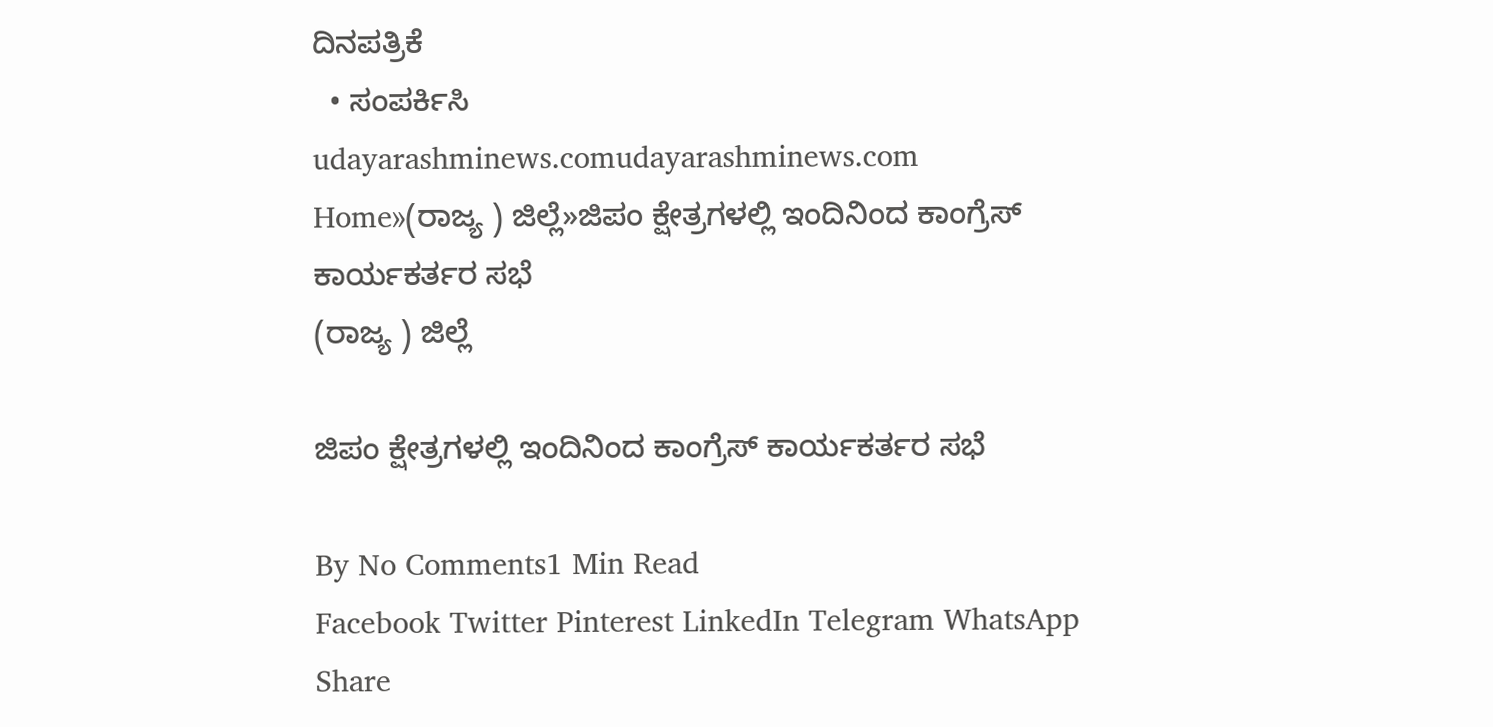ದಿನಪತ್ರಿಕೆ
  • ಸಂಪರ್ಕಿಸಿ
udayarashminews.comudayarashminews.com
Home»(ರಾಜ್ಯ ) ಜಿಲ್ಲೆ»ಜಿಪಂ ಕ್ಷೇತ್ರಗಳಲ್ಲಿ ಇಂದಿನಿಂದ ಕಾಂಗ್ರೆಸ್ ಕಾರ್ಯಕರ್ತರ ಸಭೆ
(ರಾಜ್ಯ ) ಜಿಲ್ಲೆ

ಜಿಪಂ ಕ್ಷೇತ್ರಗಳಲ್ಲಿ ಇಂದಿನಿಂದ ಕಾಂಗ್ರೆಸ್ ಕಾರ್ಯಕರ್ತರ ಸಭೆ

By No Comments1 Min Read
Facebook Twitter Pinterest LinkedIn Telegram WhatsApp
Share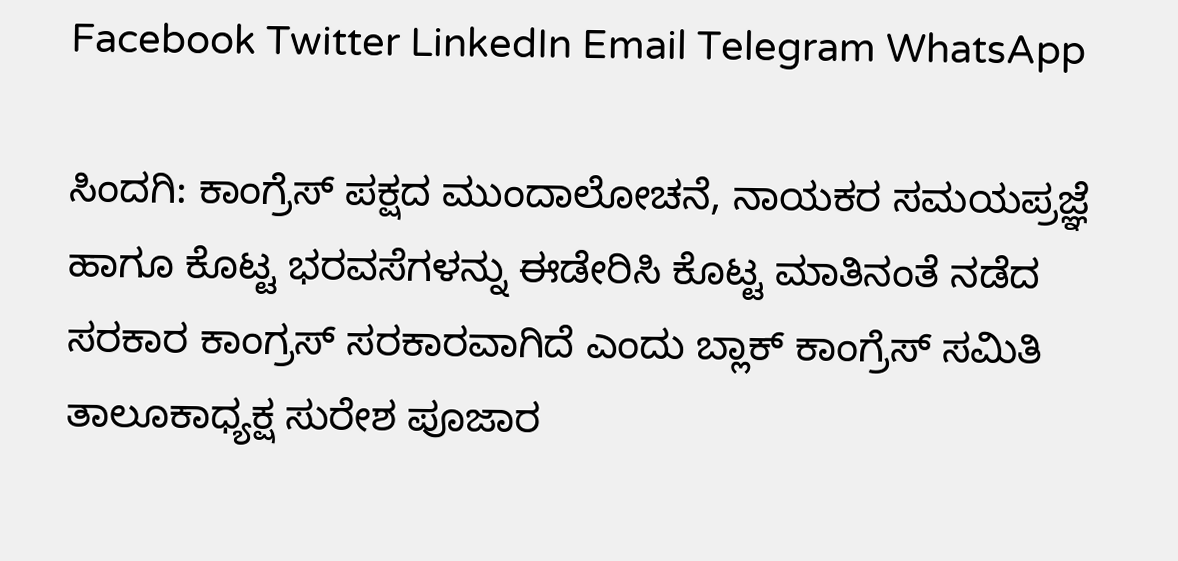Facebook Twitter LinkedIn Email Telegram WhatsApp

ಸಿಂದಗಿ: ಕಾಂಗ್ರೆಸ್ ಪಕ್ಷದ ಮುಂದಾಲೋಚನೆ, ನಾಯಕರ ಸಮಯಪ್ರಜ್ಞೆ ಹಾಗೂ ಕೊಟ್ಟ ಭರವಸೆಗಳನ್ನು ಈಡೇರಿಸಿ ಕೊಟ್ಟ ಮಾತಿನಂತೆ ನಡೆದ ಸರಕಾರ ಕಾಂಗ್ರಸ್ ಸರಕಾರವಾಗಿದೆ ಎಂದು ಬ್ಲಾಕ್ ಕಾಂಗ್ರೆಸ್ ಸಮಿತಿ ತಾಲೂಕಾಧ್ಯಕ್ಷ ಸುರೇಶ ಪೂಜಾರ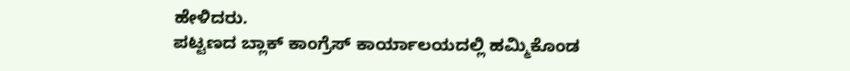ಹೇಳಿದರು.
ಪಟ್ಟಣದ ಬ್ಲಾಕ್ ಕಾಂಗ್ರೆಸ್ ಕಾರ್ಯಾಲಯದಲ್ಲಿ ಹಮ್ಮಿಕೊಂಡ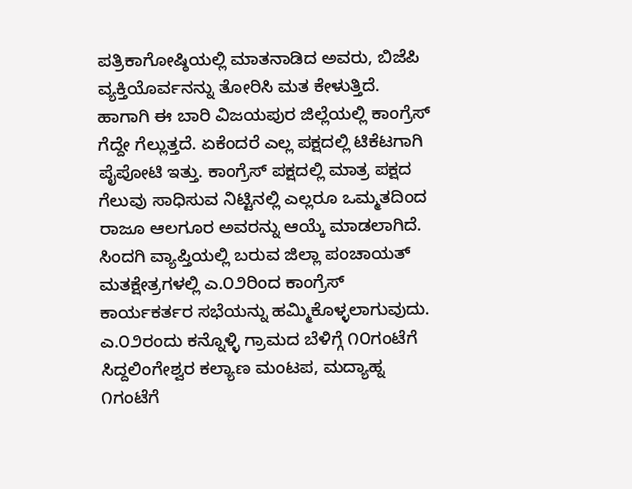ಪತ್ರಿಕಾಗೋಷ್ಠಿಯಲ್ಲಿ ಮಾತನಾಡಿದ ಅವರು, ಬಿಜೆಪಿ ವ್ಯಕ್ತಿಯೊರ್ವನನ್ನು ತೋರಿಸಿ ಮತ ಕೇಳುತ್ತಿದೆ. ಹಾಗಾಗಿ ಈ ಬಾರಿ ವಿಜಯಪುರ ಜಿಲ್ಲೆಯಲ್ಲಿ ಕಾಂಗ್ರೆಸ್ ಗೆದ್ದೇ ಗೆಲ್ಲುತ್ತದೆ. ಏಕೆಂದರೆ ಎಲ್ಲ ಪಕ್ಷದಲ್ಲಿ ಟಿಕೆಟಗಾಗಿ ಪೈಪೋಟಿ ಇತ್ತು. ಕಾಂಗ್ರೆಸ್ ಪಕ್ಷದಲ್ಲಿ ಮಾತ್ರ ಪಕ್ಷದ ಗೆಲುವು ಸಾಧಿಸುವ ನಿಟ್ಟಿನಲ್ಲಿ ಎಲ್ಲರೂ ಒಮ್ಮತದಿಂದ ರಾಜೂ ಆಲಗೂರ ಅವರನ್ನು ಆಯ್ಕೆ ಮಾಡಲಾಗಿದೆ.
ಸಿಂದಗಿ ವ್ಯಾಪ್ತಿಯಲ್ಲಿ ಬರುವ ಜಿಲ್ಲಾ ಪಂಚಾಯತ್ ಮತಕ್ಷೇತ್ರಗಳಲ್ಲಿ ಎ.೦೨ರಿಂದ ಕಾಂಗ್ರೆಸ್ ಕಾರ್ಯಕರ್ತರ ಸಭೆಯನ್ನು ಹಮ್ಮಿಕೊಳ್ಳಲಾಗುವುದು. ಎ.೦೨ರಂದು ಕನ್ನೊಳ್ಳಿ ಗ್ರಾಮದ ಬೆಳಿಗ್ಗೆ ೧೦ಗಂಟೆಗೆ ಸಿದ್ದಲಿಂಗೇಶ್ವರ ಕಲ್ಯಾಣ ಮಂಟಪ, ಮದ್ಯಾಹ್ನ ೧ಗಂಟೆಗೆ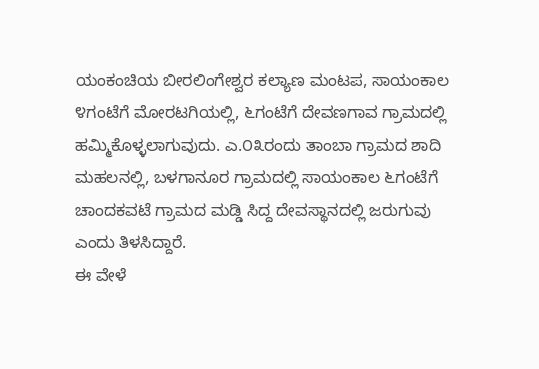ಯಂಕಂಚಿಯ ಬೀರಲಿಂಗೇಶ್ವರ ಕಲ್ಯಾಣ ಮಂಟಪ, ಸಾಯಂಕಾಲ ೪ಗಂಟೆಗೆ ಮೋರಟಗಿಯಲ್ಲಿ, ೬ಗಂಟೆಗೆ ದೇವಣಗಾವ ಗ್ರಾಮದಲ್ಲಿ ಹಮ್ಮಿಕೊಳ್ಳಲಾಗುವುದು. ಎ.೦೩ರಂದು ತಾಂಬಾ ಗ್ರಾಮದ ಶಾದಿ ಮಹಲನಲ್ಲಿ, ಬಳಗಾನೂರ ಗ್ರಾಮದಲ್ಲಿ ಸಾಯಂಕಾಲ ೬ಗಂಟೆಗೆ ಚಾಂದಕವಟೆ ಗ್ರಾಮದ ಮಡ್ಡಿ ಸಿದ್ದ ದೇವಸ್ಥಾನದಲ್ಲಿ ಜರುಗುವು ಎಂದು ತಿಳಸಿದ್ದಾರೆ.
ಈ ವೇಳೆ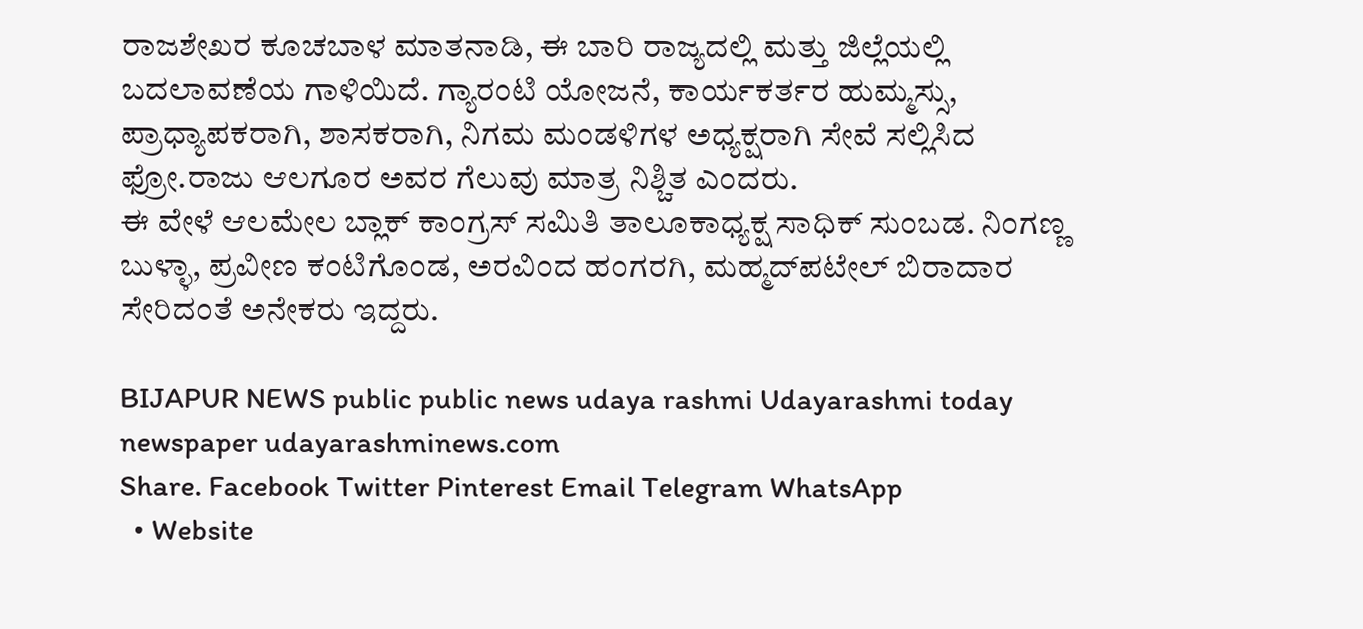ರಾಜಶೇಖರ ಕೂಚಬಾಳ ಮಾತನಾಡಿ, ಈ ಬಾರಿ ರಾಜ್ಯದಲ್ಲಿ ಮತ್ತು ಜಿಲ್ಲೆಯಲ್ಲಿ ಬದಲಾವಣೆಯ ಗಾಳಿಯಿದೆ. ಗ್ಯಾರಂಟಿ ಯೋಜನೆ, ಕಾರ್ಯಕರ್ತರ ಹುಮ್ಮಸ್ಸು, ಪ್ರಾಧ್ಯಾಪಕರಾಗಿ, ಶಾಸಕರಾಗಿ, ನಿಗಮ ಮಂಡಳಿಗಳ ಅಧ್ಯಕ್ಷರಾಗಿ ಸೇವೆ ಸಲ್ಲಿಸಿದ ಫ್ರೋ.ರಾಜು ಆಲಗೂರ ಅವರ ಗೆಲುವು ಮಾತ್ರ ನಿಶ್ಚಿತ ಎಂದರು.
ಈ ವೇಳೆ ಆಲಮೇಲ ಬ್ಲಾಕ್ ಕಾಂಗ್ರಸ್ ಸಮಿತಿ ತಾಲೂಕಾಧ್ಯಕ್ಷ ಸಾಧಿಕ್ ಸುಂಬಡ. ನಿಂಗಣ್ಣ ಬುಳ್ಳಾ, ಪ್ರವೀಣ ಕಂಟಿಗೊಂಡ, ಅರವಿಂದ ಹಂಗರಗಿ, ಮಹ್ಮದ್‌ಪಟೇಲ್ ಬಿರಾದಾರ ಸೇರಿದಂತೆ ಅನೇಕರು ಇದ್ದರು.

BIJAPUR NEWS public public news udaya rashmi Udayarashmi today newspaper udayarashminews.com
Share. Facebook Twitter Pinterest Email Telegram WhatsApp
  • Website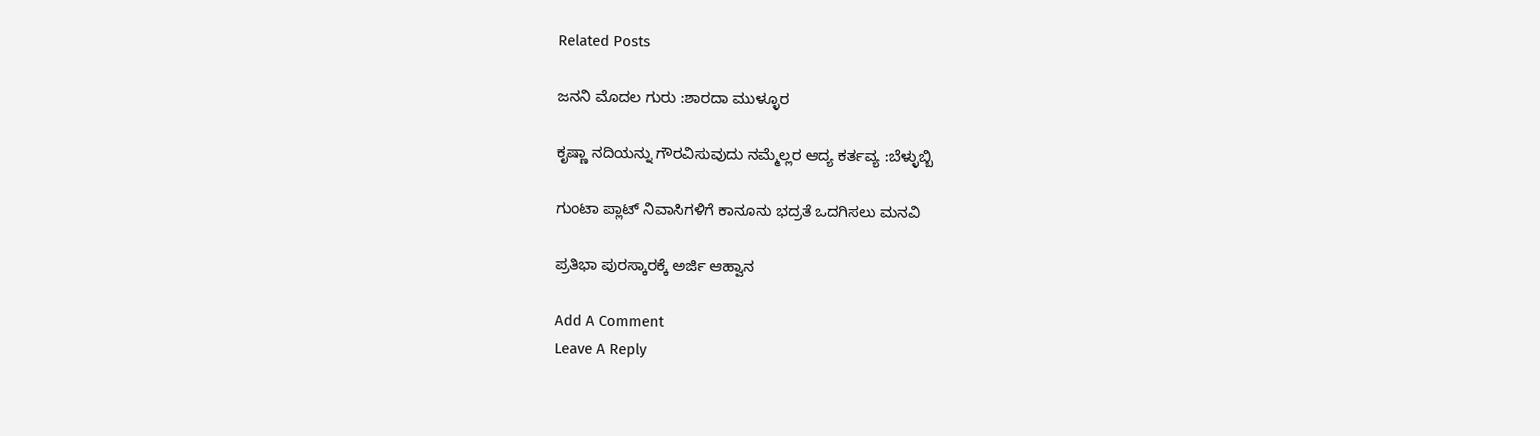Related Posts

ಜನನಿ ಮೊದಲ ಗುರು :ಶಾರದಾ ಮುಳ್ಳೂರ

ಕೃಷ್ಣಾ ನದಿಯನ್ನು ಗೌರವಿಸುವುದು ನಮ್ಮೆಲ್ಲರ ಆದ್ಯ ಕರ್ತವ್ಯ :ಬೆಳ್ಳುಬ್ಬಿ

ಗುಂಟಾ ಪ್ಲಾಟ್‌ ನಿವಾಸಿಗಳಿಗೆ ಕಾನೂನು ಭದ್ರತೆ ಒದಗಿಸಲು ಮನವಿ

ಪ್ರತಿಭಾ ಪುರಸ್ಕಾರಕ್ಕೆ ಅರ್ಜಿ ಆಹ್ವಾನ

Add A Comment
Leave A Reply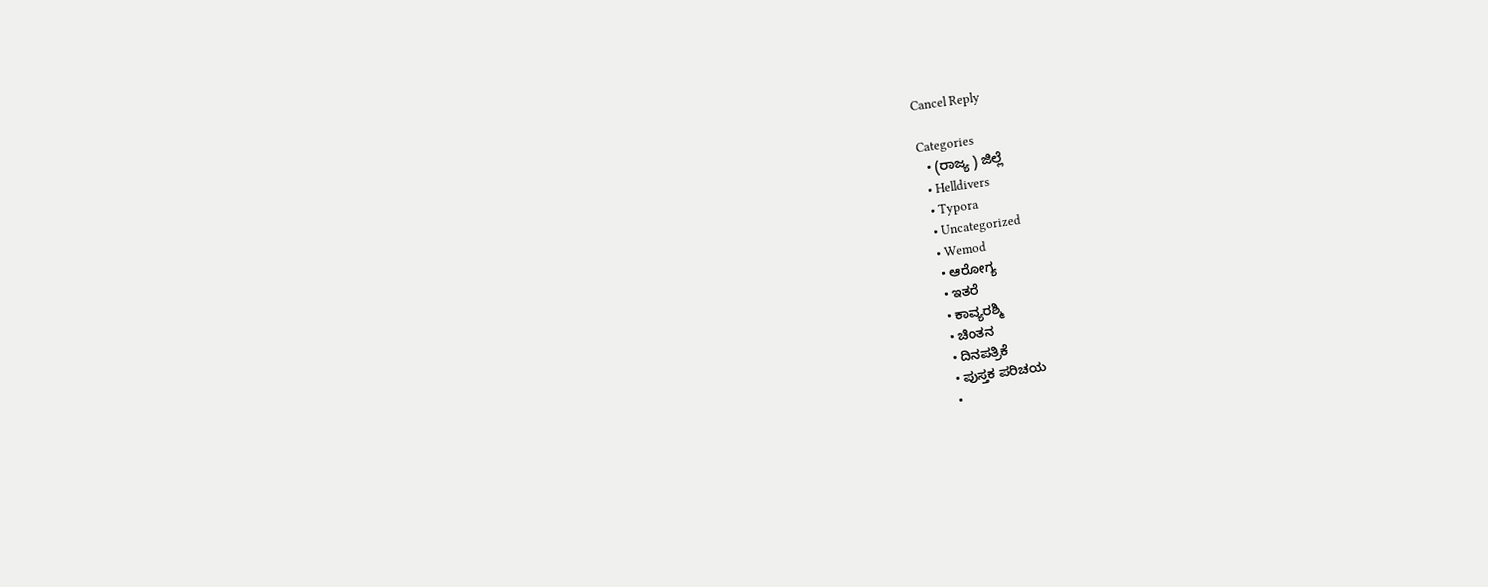Cancel Reply

Categories
  • (ರಾಜ್ಯ ) ಜಿಲ್ಲೆ
  • Helldivers
  • Typora
  • Uncategorized
  • Wemod
  • ಆರೋಗ್ಯ
  • ಇತರೆ
  • ಕಾವ್ಯರಶ್ಮಿ
  • ಚಿಂತನ
  • ದಿನಪತ್ರಿಕೆ
  • ಪುಸ್ತಕ ಪರಿಚಯ
  •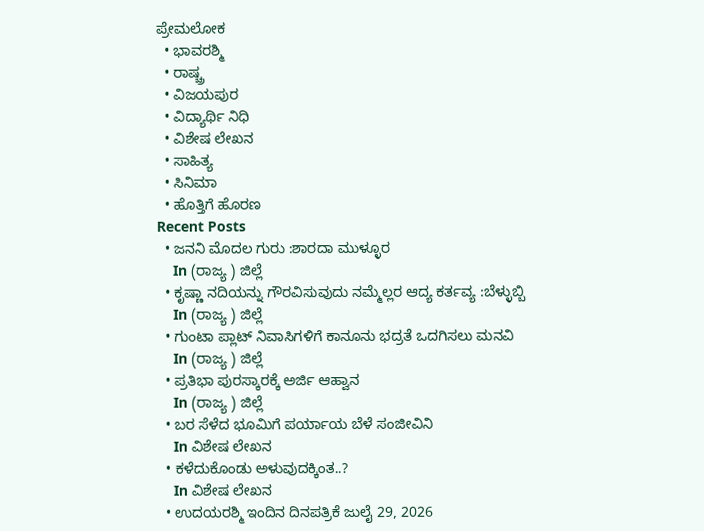ಪ್ರೇಮಲೋಕ
  • ಭಾವರಶ್ಮಿ
  • ರಾಷ್ಚ್ರ
  • ವಿಜಯಪುರ
  • ವಿದ್ಯಾರ್ಥಿ ನಿಧಿ
  • ವಿಶೇಷ ಲೇಖನ
  • ಸಾಹಿತ್ಯ
  • ಸಿನಿಮಾ
  • ಹೊತ್ತಿಗೆ ಹೊರಣ
Recent Posts
  • ಜನನಿ ಮೊದಲ ಗುರು :ಶಾರದಾ ಮುಳ್ಳೂರ
    In (ರಾಜ್ಯ ) ಜಿಲ್ಲೆ
  • ಕೃಷ್ಣಾ ನದಿಯನ್ನು ಗೌರವಿಸುವುದು ನಮ್ಮೆಲ್ಲರ ಆದ್ಯ ಕರ್ತವ್ಯ :ಬೆಳ್ಳುಬ್ಬಿ
    In (ರಾಜ್ಯ ) ಜಿಲ್ಲೆ
  • ಗುಂಟಾ ಪ್ಲಾಟ್‌ ನಿವಾಸಿಗಳಿಗೆ ಕಾನೂನು ಭದ್ರತೆ ಒದಗಿಸಲು ಮನವಿ
    In (ರಾಜ್ಯ ) ಜಿಲ್ಲೆ
  • ಪ್ರತಿಭಾ ಪುರಸ್ಕಾರಕ್ಕೆ ಅರ್ಜಿ ಆಹ್ವಾನ
    In (ರಾಜ್ಯ ) ಜಿಲ್ಲೆ
  • ಬರ ಸೆಳೆದ ಭೂಮಿಗೆ ಪರ್ಯಾಯ ಬೆಳೆ ಸಂಜೀವಿನಿ
    In ವಿಶೇಷ ಲೇಖನ
  • ಕಳೆದುಕೊಂಡು ಅಳುವುದಕ್ಕಿಂತ..?
    In ವಿಶೇಷ ಲೇಖನ
  • ಉದಯರಶ್ಮಿ ಇಂದಿನ ದಿನಪತ್ರಿಕೆ ಜುಲೈ 29, 2026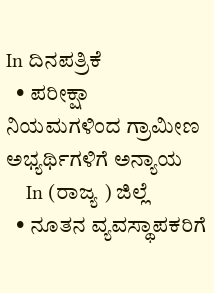In ದಿನಪತ್ರಿಕೆ
  • ಪರೀಕ್ಷಾ ನಿಯಮಗಳಿಂದ ಗ್ರಾಮೀಣ ಅಭ್ಯರ್ಥಿಗಳಿಗೆ ಅನ್ಯಾಯ
    In (ರಾಜ್ಯ ) ಜಿಲ್ಲೆ
  • ನೂತನ ವ್ಯವಸ್ಥಾಪಕರಿಗೆ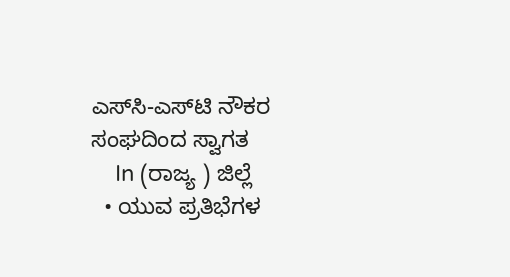ಎಸ್‌ಸಿ-ಎಸ್‌ಟಿ ನೌಕರ ಸಂಘದಿಂದ ಸ್ವಾಗತ
    In (ರಾಜ್ಯ ) ಜಿಲ್ಲೆ
  • ಯುವ ಪ್ರತಿಭೆಗಳ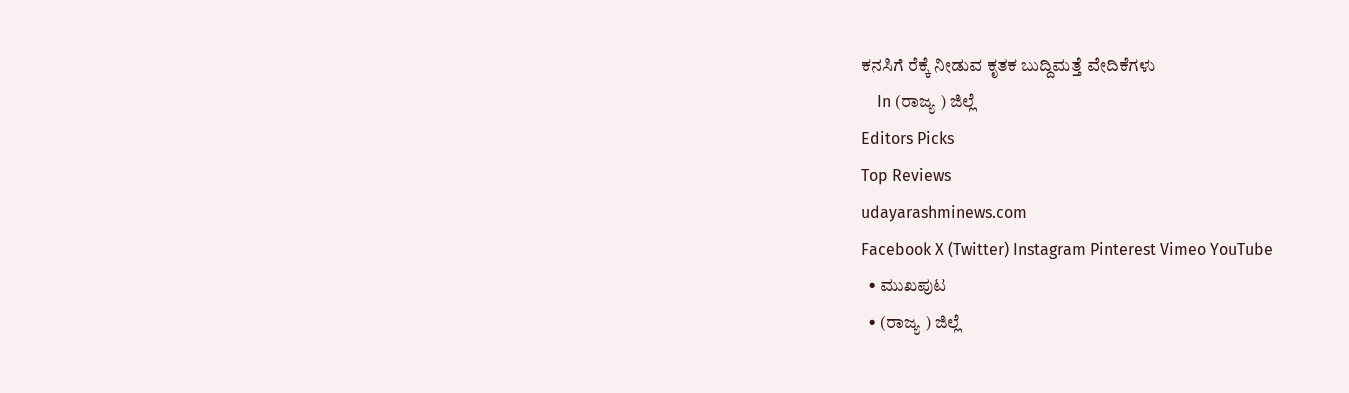ಕನಸಿಗೆ ರೆಕ್ಕೆ ನೀಡುವ ಕೃತಕ ಬುದ್ದಿಮತ್ತೆ ವೇದಿಕೆಗಳು
    In (ರಾಜ್ಯ ) ಜಿಲ್ಲೆ
Editors Picks
Top Reviews
udayarashminews.com
Facebook X (Twitter) Instagram Pinterest Vimeo YouTube
  • ಮುಖಪುಟ
  • (ರಾಜ್ಯ ) ಜಿಲ್ಲೆ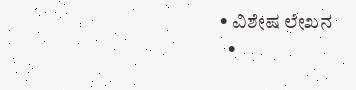• ವಿಶೇಷ ಲೇಖನ
  •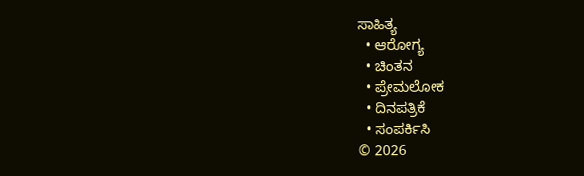ಸಾಹಿತ್ಯ
  • ಆರೋಗ್ಯ
  • ಚಿಂತನ
  • ಪ್ರೇಮಲೋಕ
  • ದಿನಪತ್ರಿಕೆ
  • ಸಂಪರ್ಕಿಸಿ
© 2026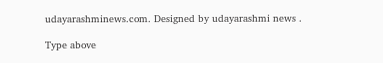udayarashminews.com. Designed by udayarashmi news .

Type above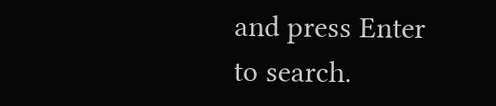and press Enter to search.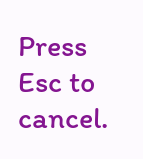Press Esc to cancel.